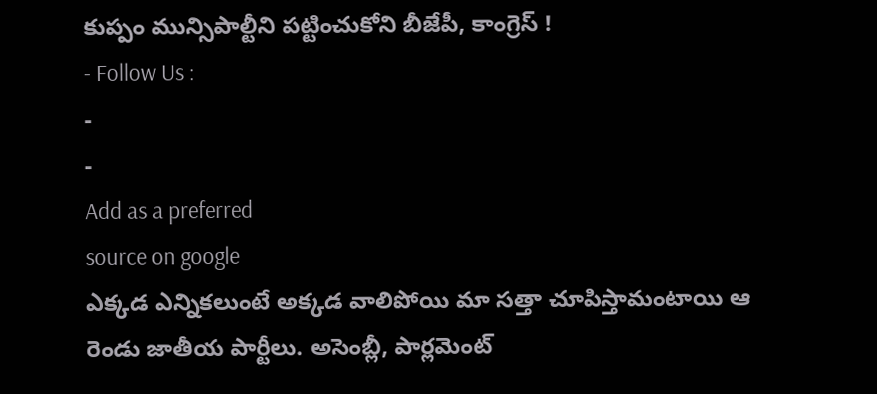కుప్పం మున్సిపాల్టీని పట్టించుకోని బీజేపీ, కాంగ్రెస్ !
- Follow Us :
-
-
Add as a preferred
source on google
ఎక్కడ ఎన్నికలుంటే అక్కడ వాలిపోయి మా సత్తా చూపిస్తామంటాయి ఆ రెండు జాతీయ పార్టీలు. అసెంబ్లీ, పార్లమెంట్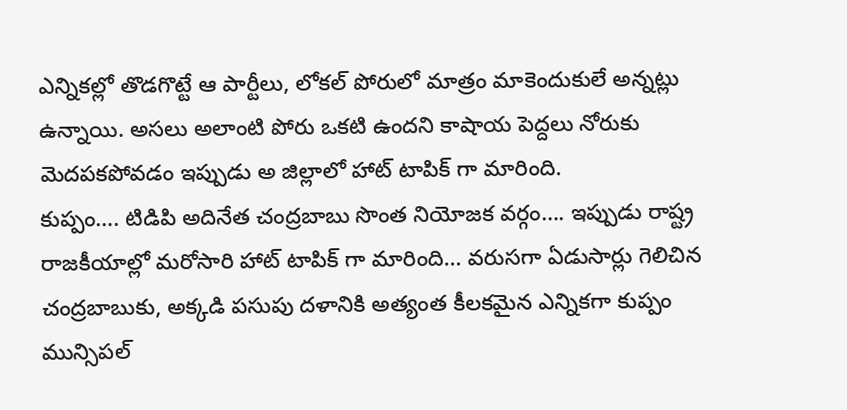ఎన్నికల్లో తొడగొట్టే ఆ పార్టీలు, లోకల్ పోరులో మాత్రం మాకెందుకులే అన్నట్లు ఉన్నాయి. అసలు అలాంటి పోరు ఒకటి ఉందని కాషాయ పెద్దలు నోరుకు మెదపకపోవడం ఇప్పుడు అ జిల్లాలో హాట్ టాపిక్ గా మారింది.
కుప్పం…. టిడిపి అదినేత చంద్రబాబు సొంత నియోజక వర్గం…. ఇప్పుడు రాష్ట్ర రాజకీయాల్లో మరోసారి హాట్ టాపిక్ గా మారింది… వరుసగా ఏడుసార్లు గెలిచిన చంద్రబాబుకు, అక్కడి పసుపు దళానికి అత్యంత కీలకమైన ఎన్నికగా కుప్పం మున్సిపల్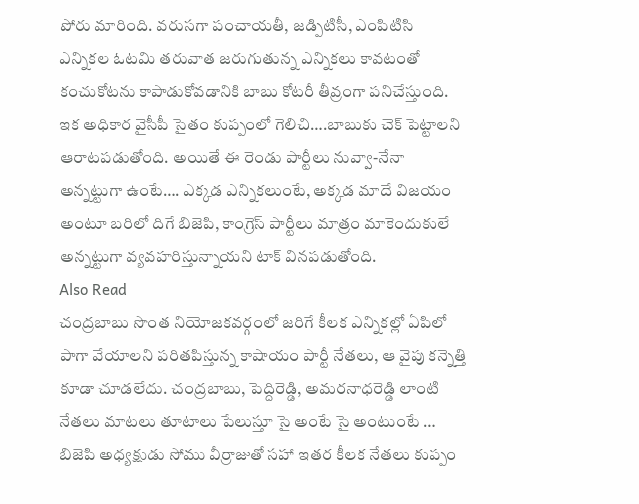పోరు మారింది. వరుసగా పంచాయతీ, జడ్పిటిసీ, ఎంపిటిసి ఎన్నికల ఓటమి తరువాత జరుగుతున్న ఎన్నికలు కావటంతో కంచుకోటను కాపాడుకోవడానికి బాబు కోటరీ తీవ్రంగా పనిచేస్తుంది. ఇక అధికార వైసీపీ సైతం కుప్పంలో గెలిచి….బాబుకు చెక్ పెట్టాలని ఆరాటపడుతోంది. అయితే ఈ రెండు పార్టీలు నువ్వా-నేనా అన్నట్టుగా ఉంటే…. ఎక్కడ ఎన్నికలుంటే, అక్కడ మాదే విజయం అంటూ బరిలో దిగే బిజెపి, కాంగ్రెస్ పార్టీలు మాత్రం మాకెందుకులే అన్నట్టుగా వ్యవహరిస్తున్నాయని టాక్ వినపడుతోంది.
Also Read
చంద్రబాబు సొంత నియోజకవర్గంలో జరిగే కీలక ఎన్నికల్లో ఏపిలో పాగా వేయాలని పరితపిస్తున్న కాషాయం పార్టీ నేతలు, ఆ వైపు కన్నెత్తి కూడా చూడలేదు. చంద్రబాబు, పెద్దిరెడ్డి, అమరనాధరెడ్డి లాంటి నేతలు మాటలు తూటాలు పేలుస్తూ సై అంటే సై అంటుంటే … బిజెపి అధ్యక్షుడు సోము వీర్రాజుతో సహా ఇతర కీలక నేతలు కుప్పం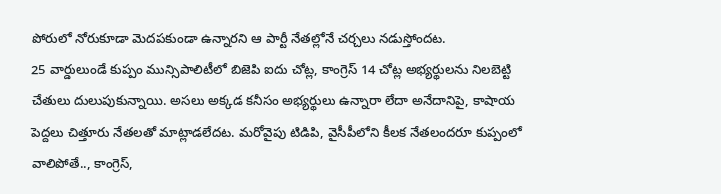పోరులో నోరుకూడా మెదపకుండా ఉన్నారని ఆ పార్టీ నేతల్లోనే చర్చలు నడుస్తోందట.
25 వార్డులుండే కుప్పం మున్సిపాలిటీలో బిజెపి ఐదు చోట్ల, కాంగ్రెస్ 14 చోట్ల అభ్యర్థులను నిలబెట్టి చేతులు దులుపుకున్నాయి. అసలు అక్కడ కనీసం అభ్యర్థులు ఉన్నారా లేదా అనేదానిపై, కాషాయ పెద్దలు చిత్తూరు నేతలతో మాట్లాడలేదట. మరోవైపు టిడిపి, వైసీపీలోని కీలక నేతలందరూ కుప్పంలో వాలిపోతే.., కాంగ్రెస్,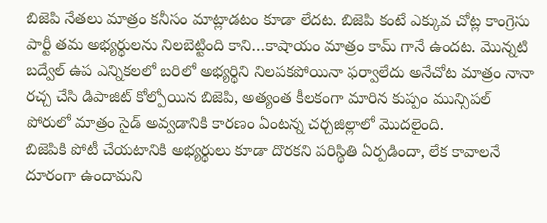బిజెపి నేతలు మాత్రం కనీసం మాట్లాడటం కూడా లేదట. బిజెపి కంటే ఎక్కువ చోట్ల కాంగ్రెసు పార్టీ తమ అభ్యర్థులను నిలబెట్టింది కాని…కాషాయం మాత్రం కామ్ గానే ఉందట. మొన్నటి బద్వేల్ ఉప ఎన్నికలలో బరిలో అభ్యర్థిని నిలపకపోయినా ఫర్వాలేదు అనేచోట మాత్రం నానా రచ్చ చేసి డిపాజిట్ కోల్పోయిన బిజెపి, అత్యంత కీలకంగా మారిన కుప్పం మున్సిపల్ పోరులో మాత్రం సైడ్ అవ్వడానికి కారణం ఏంటన్న చర్చజిల్లాలో మొదలైంది.
బిజెపికి పోటీ చేయటానికి అభ్యర్థులు కూడా దొరకని పరిస్థితి ఏర్పడిందా, లేక కావాలనే దూరంగా ఉందామని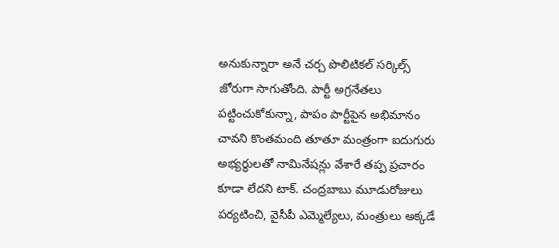అనుకున్నారా అనే చర్చ పొలిటికల్ సర్కిల్స్ జోరుగా సాగుతోంది. పార్టీ అగ్రనేతలు పట్టించుకోకున్నా, పాపం పార్టీపైన అభిమానం చావని కొంతమంది తూతూ మంత్రంగా ఐదుగురు అభ్యర్థులతో నామినేషన్లు వేశారే తప్ప ప్రచారం కూడా లేదని టాక్. చంద్రబాబు మూడురోజులు పర్యటించి, వైసీపీ ఎమ్మెల్యేలు, మంత్రులు అక్కడే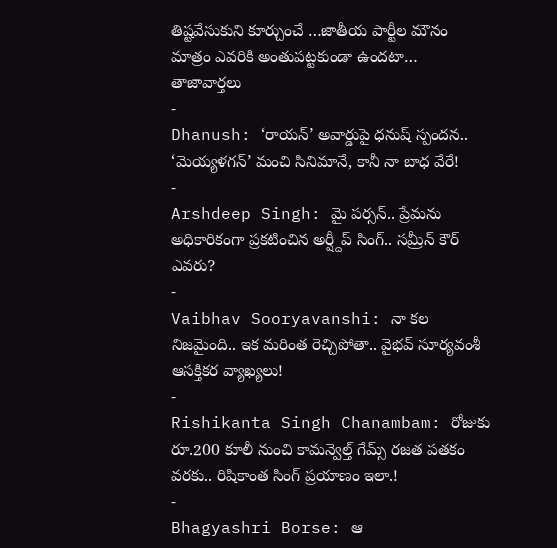తిష్టవేసుకుని కూర్చుంచే …జాతీయ పార్టీల మౌనం మాత్రం ఎవరికి అంతుపట్టకుండా ఉందటా…
తాజావార్తలు
-
Dhanush: ‘రాయన్’ అవార్డుపై ధనుష్ స్పందన.. ‘మెయ్యళగన్’ మంచి సినిమానే, కానీ నా బాధ వేరే!
-
Arshdeep Singh: మై పర్సన్.. ప్రేమను అధికారికంగా ప్రకటించిన అర్ష్దీప్ సింగ్.. సమ్రీన్ కౌర్ ఎవరు?
-
Vaibhav Sooryavanshi: నా కల నిజమైంది.. ఇక మరింత రెచ్చిపోతా.. వైభవ్ సూర్యవంశీ ఆసక్తికర వ్యాఖ్యలు!
-
Rishikanta Singh Chanambam: రోజుకు రూ.200 కూలీ నుంచి కామన్వెల్త్ గేమ్స్ రజత పతకం వరకు.. రిషికాంత సింగ్ ప్రయాణం ఇలా.!
-
Bhagyashri Borse: ఆ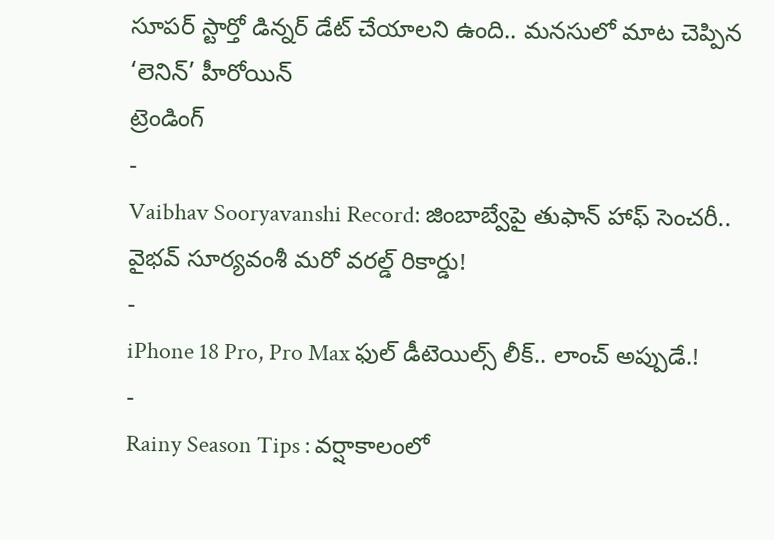సూపర్ స్టార్తో డిన్నర్ డేట్ చేయాలని ఉంది.. మనసులో మాట చెప్పిన ‘లెనిన్’ హీరోయిన్
ట్రెండింగ్
-
Vaibhav Sooryavanshi Record: జింబాబ్వేపై తుఫాన్ హాఫ్ సెంచరీ.. వైభవ్ సూర్యవంశీ మరో వరల్డ్ రికార్డు!
-
iPhone 18 Pro, Pro Max ఫుల్ డీటెయిల్స్ లీక్.. లాంచ్ అప్పుడే.!
-
Rainy Season Tips : వర్షాకాలంలో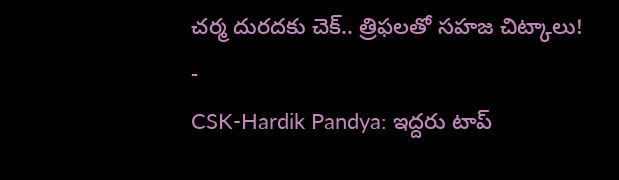చర్మ దురదకు చెక్.. త్రిఫలతో సహజ చిట్కాలు!
-
CSK-Hardik Pandya: ఇద్దరు టాప్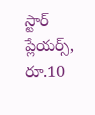స్టార్ ప్లేయర్స్, రూ.10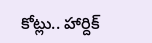కోట్లు.. హార్దిక్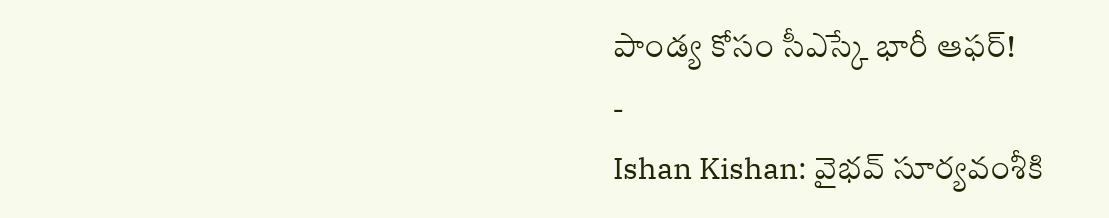పాండ్య కోసం సీఎస్కే భారీ ఆఫర్!
-
Ishan Kishan: వైభవ్ సూర్యవంశీకి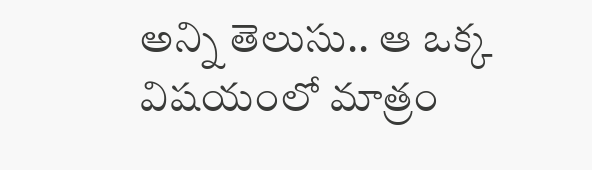అన్ని తెలుసు.. ఆ ఒక్క విషయంలో మాత్రం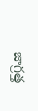జాగ్రత్త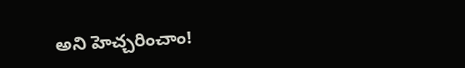అని హెచ్చరించాం!